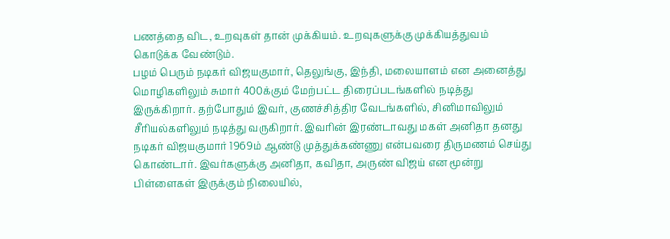பணத்தை விட, உறவுகள் தான் முக்கியம். உறவுகளுக்கு முக்கியத்துவம் கொடுக்க வேண்டும்.
பழம் பெரும் நடிகர் விஜயகுமார், தெலுங்கு, இந்தி, மலையாளம் என அனைத்து மொழிகளிலும் சுமார் 400க்கும் மேற்பட்ட திரைப்படங்களில் நடித்து இருக்கிறார். தற்போதும் இவர், குணச்சித்திர வேடங்களில், சினிமாவிலும் சீரியல்களிலும் நடித்து வருகிறார். இவரின் இரண்டாவது மகள் அனிதா தனது
நடிகர் விஜயகுமார் 1969ம் ஆண்டு முத்துக்கண்ணு என்பவரை திருமணம் செய்து கொண்டார். இவர்களுக்கு அனிதா, கவிதா, அருண் விஜய் என மூன்று பிள்ளைகள் இருக்கும் நிலையில்,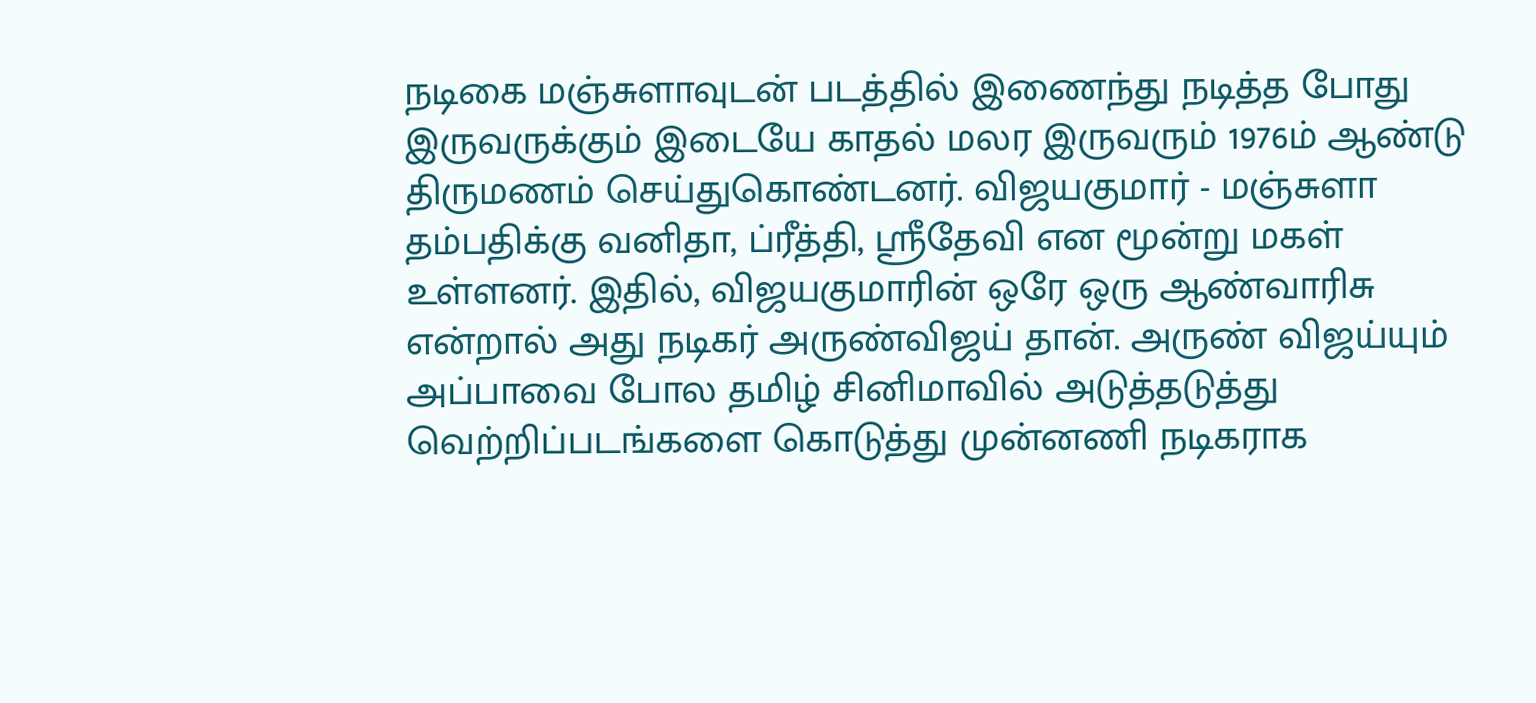நடிகை மஞ்சுளாவுடன் படத்தில் இணைந்து நடித்த போது இருவருக்கும் இடையே காதல் மலர இருவரும் 1976ம் ஆண்டு திருமணம் செய்துகொண்டனர். விஜயகுமார் - மஞ்சுளா தம்பதிக்கு வனிதா, ப்ரீத்தி, ஸ்ரீதேவி என மூன்று மகள் உள்ளனர். இதில், விஜயகுமாரின் ஒரே ஒரு ஆண்வாரிசு என்றால் அது நடிகர் அருண்விஜய் தான். அருண் விஜய்யும் அப்பாவை போல தமிழ் சினிமாவில் அடுத்தடுத்து வெற்றிப்படங்களை கொடுத்து முன்னணி நடிகராக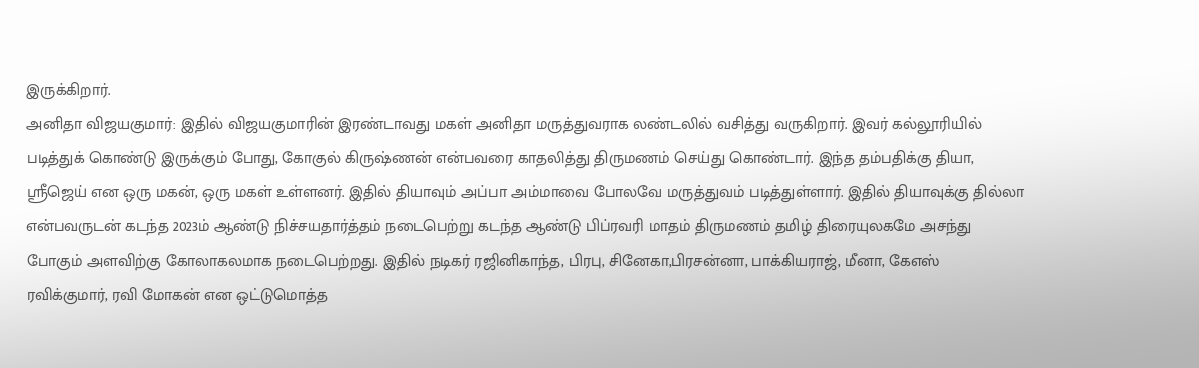இருக்கிறார்.
அனிதா விஜயகுமார்: இதில் விஜயகுமாரின் இரண்டாவது மகள் அனிதா மருத்துவராக லண்டலில் வசித்து வருகிறார். இவர் கல்லூரியில் படித்துக் கொண்டு இருக்கும் போது, கோகுல் கிருஷ்ணன் என்பவரை காதலித்து திருமணம் செய்து கொண்டார். இந்த தம்பதிக்கு தியா, ஸ்ரீஜெய் என ஒரு மகன், ஒரு மகள் உள்ளனர். இதில் தியாவும் அப்பா அம்மாவை போலவே மருத்துவம் படித்துள்ளார். இதில் தியாவுக்கு தில்லா என்பவருடன் கடந்த 2023ம் ஆண்டு நிச்சயதார்த்தம் நடைபெற்று கடந்த ஆண்டு பிப்ரவரி மாதம் திருமணம் தமிழ் திரையுலகமே அசந்து போகும் அளவிற்கு கோலாகலமாக நடைபெற்றது. இதில் நடிகர் ரஜினிகாந்த, பிரபு, சினேகா,பிரசன்னா, பாக்கியராஜ், மீனா, கேஎஸ் ரவிக்குமார், ரவி மோகன் என ஒட்டுமொத்த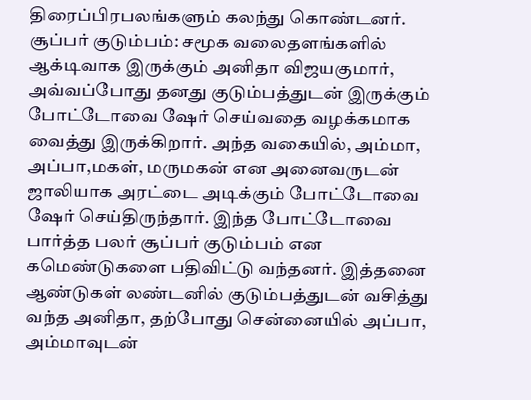திரைப்பிரபலங்களும் கலந்து கொண்டனர்.
சூப்பர் குடும்பம்: சமூக வலைதளங்களில் ஆக்டிவாக இருக்கும் அனிதா விஜயகுமார், அவ்வப்போது தனது குடும்பத்துடன் இருக்கும் போட்டோவை ஷேர் செய்வதை வழக்கமாக வைத்து இருக்கிறார். அந்த வகையில், அம்மா, அப்பா,மகள், மருமகன் என அனைவருடன் ஜாலியாக அரட்டை அடிக்கும் போட்டோவை ஷேர் செய்திருந்தார். இந்த போட்டோவை பார்த்த பலர் சூப்பர் குடும்பம் என கமெண்டுகளை பதிவிட்டு வந்தனர். இத்தனை ஆண்டுகள் லண்டனில் குடும்பத்துடன் வசித்து வந்த அனிதா, தற்போது சென்னையில் அப்பா, அம்மாவுடன்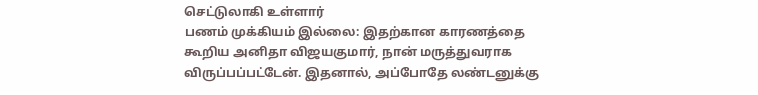செட்டுலாகி உள்ளார்
பணம் முக்கியம் இல்லை: இதற்கான காரணத்தை கூறிய அனிதா விஜயகுமார், நான் மருத்துவராக விருப்பப்பட்டேன். இதனால், அப்போதே லண்டனுக்கு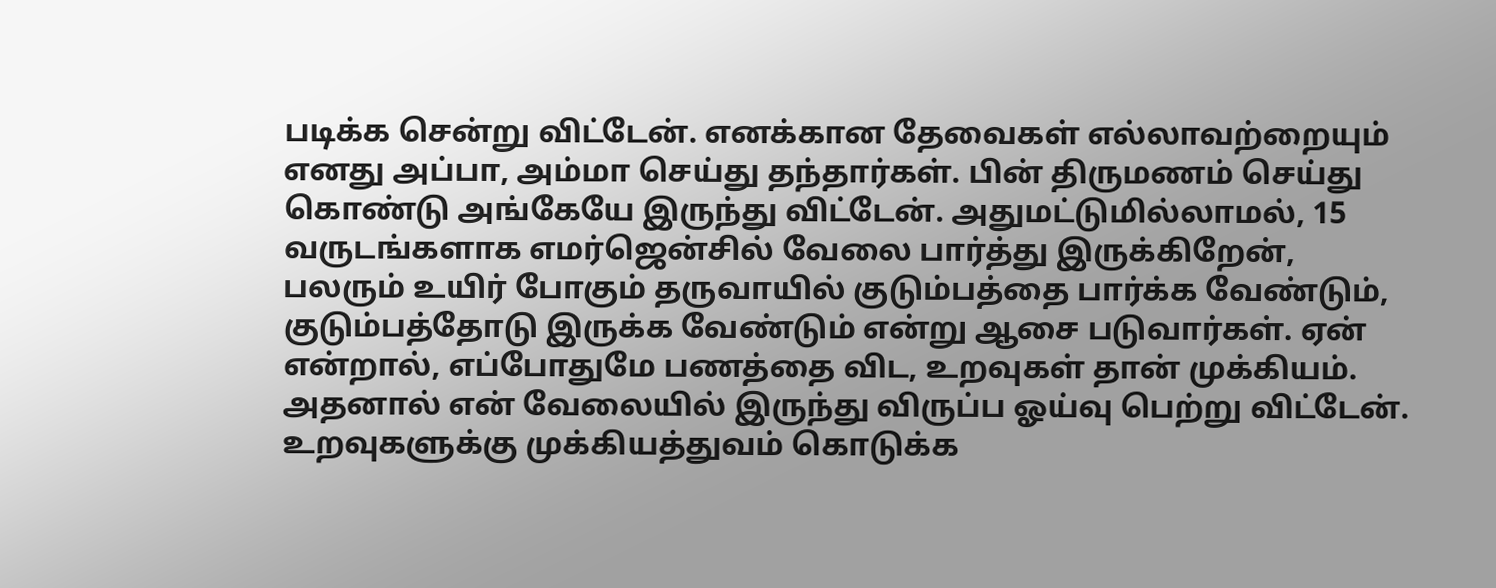படிக்க சென்று விட்டேன். எனக்கான தேவைகள் எல்லாவற்றையும் எனது அப்பா, அம்மா செய்து தந்தார்கள். பின் திருமணம் செய்து கொண்டு அங்கேயே இருந்து விட்டேன். அதுமட்டுமில்லாமல், 15 வருடங்களாக எமர்ஜென்சில் வேலை பார்த்து இருக்கிறேன், பலரும் உயிர் போகும் தருவாயில் குடும்பத்தை பார்க்க வேண்டும், குடும்பத்தோடு இருக்க வேண்டும் என்று ஆசை படுவார்கள். ஏன் என்றால், எப்போதுமே பணத்தை விட, உறவுகள் தான் முக்கியம். அதனால் என் வேலையில் இருந்து விருப்ப ஓய்வு பெற்று விட்டேன். உறவுகளுக்கு முக்கியத்துவம் கொடுக்க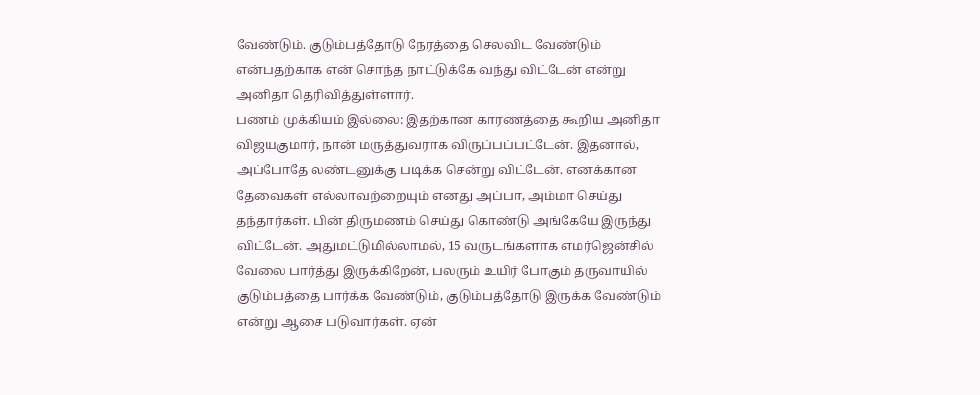வேண்டும். குடும்பத்தோடு நேரத்தை செலவிட வேண்டும் என்பதற்காக என் சொந்த நாட்டுக்கே வந்து விட்டேன் என்று அனிதா தெரிவித்துள்ளார்.
பணம் முக்கியம் இல்லை: இதற்கான காரணத்தை கூறிய அனிதா விஜயகுமார், நான் மருத்துவராக விருப்பப்பட்டேன். இதனால், அப்போதே லண்டனுக்கு படிக்க சென்று விட்டேன். எனக்கான தேவைகள் எல்லாவற்றையும் எனது அப்பா, அம்மா செய்து தந்தார்கள். பின் திருமணம் செய்து கொண்டு அங்கேயே இருந்து விட்டேன். அதுமட்டுமில்லாமல், 15 வருடங்களாக எமர்ஜென்சில் வேலை பார்த்து இருக்கிறேன், பலரும் உயிர் போகும் தருவாயில் குடும்பத்தை பார்க்க வேண்டும், குடும்பத்தோடு இருக்க வேண்டும் என்று ஆசை படுவார்கள். ஏன்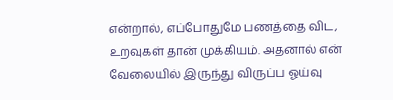என்றால், எப்போதுமே பணத்தை விட, உறவுகள் தான் முக்கியம். அதனால் என் வேலையில் இருந்து விருப்ப ஓய்வு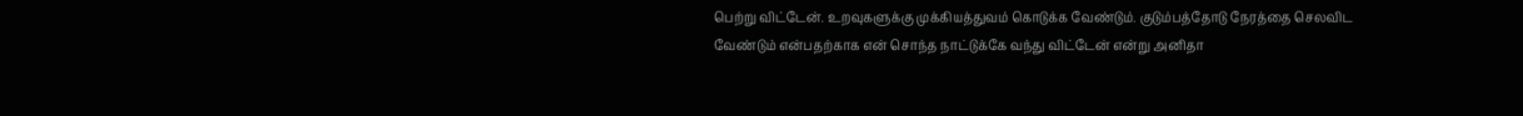பெற்று விட்டேன். உறவுகளுக்கு முக்கியத்துவம் கொடுக்க வேண்டும். குடும்பத்தோடு நேரத்தை செலவிட வேண்டும் என்பதற்காக என் சொந்த நாட்டுக்கே வந்து விட்டேன் என்று அனிதா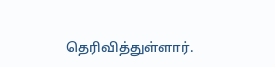தெரிவித்துள்ளார்.